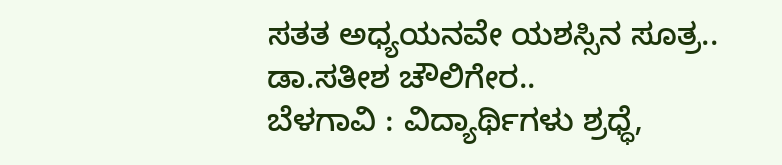ಸತತ ಅಧ್ಯಯನವೇ ಯಶಸ್ಸಿನ ಸೂತ್ರ..
ಡಾ.ಸತೀಶ ಚೌಲಿಗೇರ..
ಬೆಳಗಾವಿ : ವಿದ್ಯಾರ್ಥಿಗಳು ಶ್ರಧ್ಧೆ,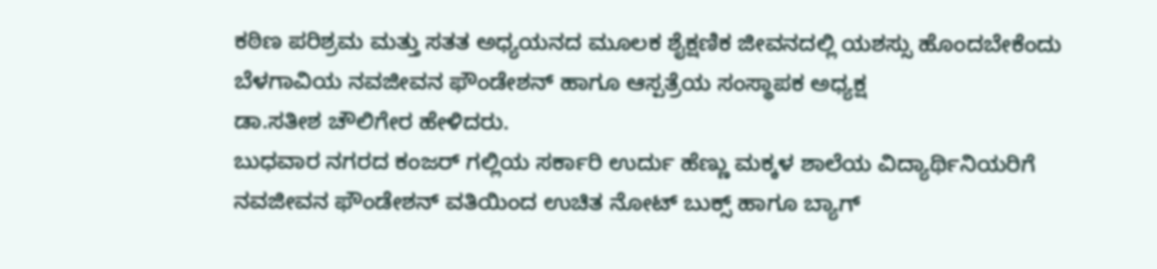ಕಠಿಣ ಪರಿಶ್ರಮ ಮತ್ತು ಸತತ ಅಧ್ಯಯನದ ಮೂಲಕ ಶೈಕ್ಷಣಿಕ ಜೀವನದಲ್ಲಿ ಯಶಸ್ಸು ಹೊಂದಬೇಕೆಂದು
ಬೆಳಗಾವಿಯ ನವಜೀವನ ಫೌಂಡೇಶನ್ ಹಾಗೂ ಆಸ್ಪತ್ರೆಯ ಸಂಸ್ಥಾಪಕ ಅಧ್ಯಕ್ಷ
ಡಾ.ಸತೀಶ ಚೌಲಿಗೇರ ಹೇಳಿದರು.
ಬುಧವಾರ ನಗರದ ಕಂಜರ್ ಗಲ್ಲಿಯ ಸರ್ಕಾರಿ ಉರ್ದು ಹೆಣ್ಣು ಮಕ್ಕಳ ಶಾಲೆಯ ವಿದ್ಯಾರ್ಥಿನಿಯರಿಗೆ
ನವಜೀವನ ಫೌಂಡೇಶನ್ ವತಿಯಿಂದ ಉಚಿತ ನೋಟ್ ಬುಕ್ಸ್ ಹಾಗೂ ಬ್ಯಾಗ್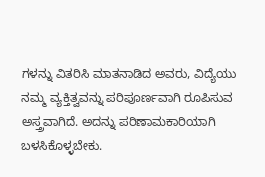ಗಳನ್ನು ವಿತರಿಸಿ ಮಾತನಾಡಿದ ಅವರು, ವಿದ್ಯೆಯು ನಮ್ಮ ವ್ಯಕ್ತಿತ್ವವನ್ನು ಪರಿಪೂರ್ಣವಾಗಿ ರೂಪಿಸುವ ಅಸ್ತ್ರವಾಗಿದೆ. ಅದನ್ನು ಪರಿಣಾಮಕಾರಿಯಾಗಿ ಬಳಸಿಕೊಳ್ಳಬೇಕು.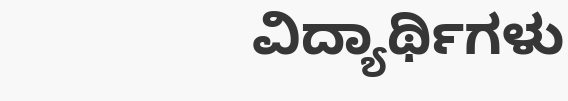ವಿದ್ಯಾರ್ಥಿಗಳು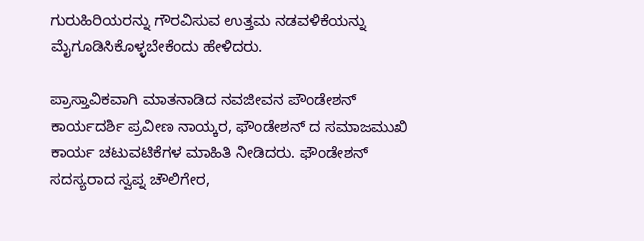ಗುರುಹಿರಿಯರನ್ನು ಗೌರವಿಸುವ ಉತ್ತಮ ನಡವಳಿಕೆಯನ್ನು ಮೈಗೂಡಿಸಿಕೊಳ್ಳಬೇಕೆಂದು ಹೇಳಿದರು.

ಪ್ರಾಸ್ತಾವಿಕವಾಗಿ ಮಾತನಾಡಿದ ನವಜೀವನ ಪೌಂಡೇಶನ್ ಕಾರ್ಯದರ್ಶಿ ಪ್ರವೀಣ ನಾಯ್ಕರ, ಫೌಂಡೇಶನ್ ದ ಸಮಾಜಮುಖಿ ಕಾರ್ಯ ಚಟುವಟಿಕೆಗಳ ಮಾಹಿತಿ ನೀಡಿದರು. ಫೌಂಡೇಶನ್ ಸದಸ್ಯರಾದ ಸ್ವಪ್ನ ಚೌಲಿಗೇರ,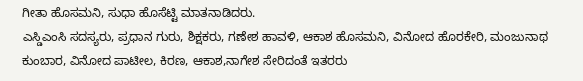ಗೀತಾ ಹೊಸಮನಿ, ಸುಧಾ ಹೊಸೆಟ್ಟಿ ಮಾತನಾಡಿದರು.
ಎಸ್ಡಿಎಂಸಿ ಸದಸ್ಯರು, ಪ್ರಧಾನ ಗುರು, ಶಿಕ್ಷಕರು, ಗಣೇಶ ಹಾವಳಿ, ಆಕಾಶ ಹೊಸಮನಿ, ವಿನೋದ ಹೊರಕೇರಿ, ಮಂಜುನಾಥ ಕುಂಬಾರ, ವಿನೋದ ಪಾಟೀಲ, ಕಿರಣ, ಆಕಾಶ,ನಾಗೇಶ ಸೇರಿದಂತೆ ಇತರರು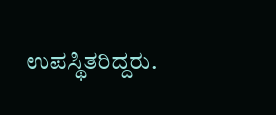ಉಪಸ್ಥಿತರಿದ್ದರು.